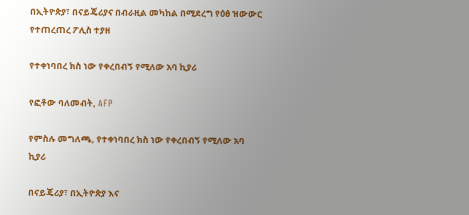በኢትዮጵያ፣ በናይጄሪያና በብራዚል መካከል በሚደረግ የዕፅ ዝውውር የተጠረጠረ ፖሊስ ተያዘ

የተቀነባበረ ክስ ነው የቀረበብኝ የሚለው አባ ኪያሪ

የፎቶው ባለመብት, AFP

የምስሉ መግለጫ, የተቀነባበረ ክስ ነው የቀረበብኝ የሚለው አባ ኪያሪ

በናይጄሪያ፣ በኢትዮጵያ እና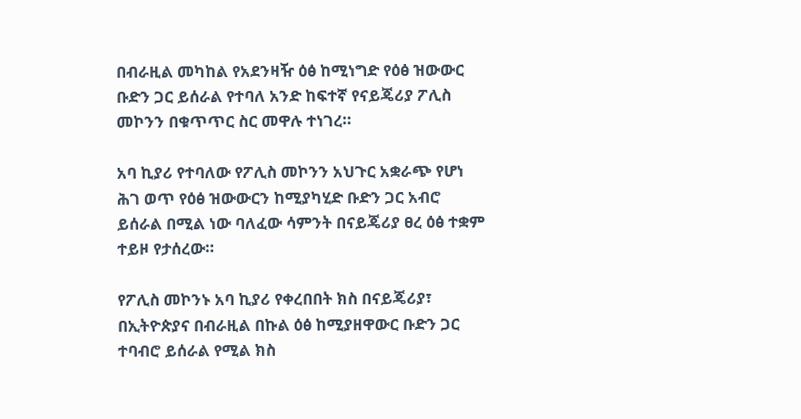በብራዚል መካከል የአደንዛዥ ዕፅ ከሚነግድ የዕፅ ዝውውር ቡድን ጋር ይሰራል የተባለ አንድ ከፍተኛ የናይጄሪያ ፖሊስ መኮንን በቁጥጥር ስር መዋሉ ተነገረ።

አባ ኪያሪ የተባለው የፖሊስ መኮንን አህጉር አቋራጭ የሆነ ሕገ ወጥ የዕፅ ዝውውርን ከሚያካሂድ ቡድን ጋር አብሮ ይሰራል በሚል ነው ባለፈው ሳምንት በናይጄሪያ ፀረ ዕፅ ተቋም ተይዞ የታሰረው።

የፖሊስ መኮንኑ አባ ኪያሪ የቀረበበት ክስ በናይጄሪያ፣ በኢትዮጵያና በብራዚል በኩል ዕፅ ከሚያዘዋውር ቡድን ጋር ተባብሮ ይሰራል የሚል ክስ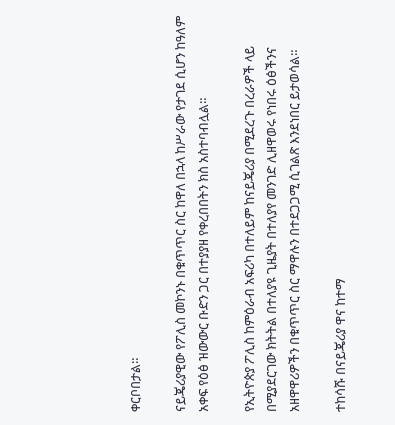ቀርቦበታል።

ናይጄሪያዊው የፖሊስ መኮንኑ በቁጥጥር ስር ከዋለ በኋላ ከሥራው የታገደ ሲሆን ከዓለም አቀፍ የዕፅ ዝውውር ቡድን ጋር በተያያዘ የቀረበበትን ክስ አስተባብሏል።

የኢትዮጵያ ፖሊስ ከምዕራብ አፍሪካ በተለይም ከናይጄሪያ በሚደረጉ በረራዎች ላይ በሚያደርገው ክትትል በተለያዩ ጊዜያት በተለያየ መንገድ ሊዘዋወሩ የነበሩ ዕፅችንና አዘዋዋሪዎችን በቁጥጥር ስር ማዋሉን በተደጋጋሚ ሲገልጽ እንደነበር ይታወሳል።

ተከሳሹ በናይጄሪያ ዋና ከተማ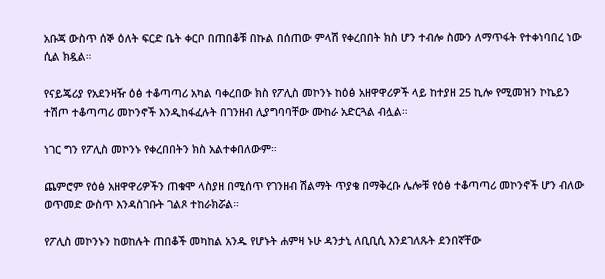አቡጃ ውስጥ ሰኞ ዕለት ፍርድ ቤት ቀርቦ በጠበቆቹ በኩል በሰጠው ምላሽ የቀረበበት ክስ ሆን ተብሎ ስሙን ለማጥፋት የተቀነባበረ ነው ሲል ክዷል።

የናይጄሪያ የአደንዛዥ ዕፅ ተቆጣጣሪ አካል ባቀረበው ክስ የፖሊስ መኮንኑ ከዕፅ አዘዋዋሪዎች ላይ ከተያዘ 25 ኪሎ የሚመዝን ኮኬይን ተሽጦ ተቆጣጣሪ መኮንኖች እንዲከፋፈሉት በገንዘብ ሊያግባባቸው ሙከራ አድርጓል ብሏል።

ነገር ግን የፖሊስ መኮንኑ የቀረበበትን ክስ አልተቀበለውም።

ጨምሮም የዕፅ አዘዋዋሪዎችን ጠቁሞ ላስያዘ በሚሰጥ የገንዘብ ሽልማት ጥያቄ በማቅረቡ ሌሎቹ የዕፅ ተቆጣጣሪ መኮንኖች ሆን ብለው ወጥመድ ውስጥ እንዳስገቡት ገልጾ ተከራክሯል።

የፖሊስ መኮንኑን ከወከሉት ጠበቆች መካከል አንዱ የሆኑት ሐምዛ ኑሁ ዳንታኒ ለቢቢሲ እንደገለጹት ደንበኛቸው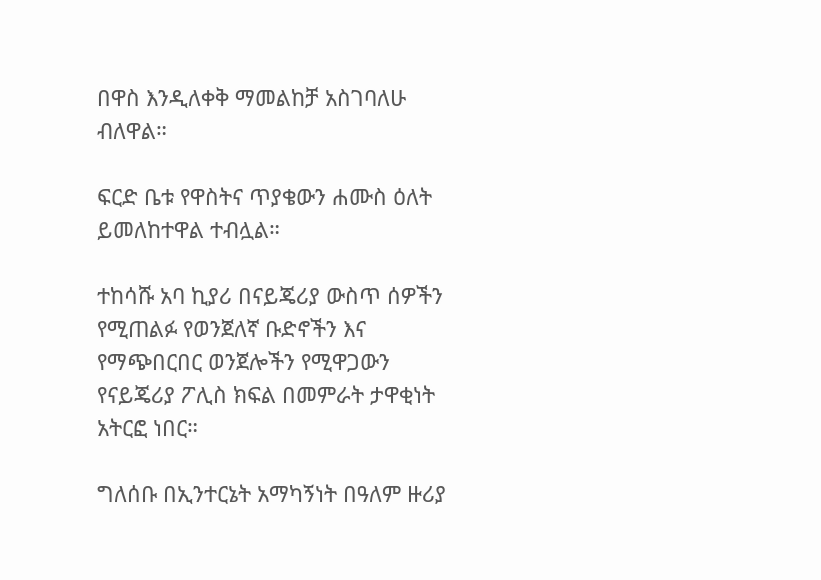በዋስ እንዲለቀቅ ማመልከቻ አስገባለሁ ብለዋል።

ፍርድ ቤቱ የዋስትና ጥያቄውን ሐሙስ ዕለት ይመለከተዋል ተብሏል።

ተከሳሹ አባ ኪያሪ በናይጄሪያ ውስጥ ሰዎችን የሚጠልፉ የወንጀለኛ ቡድኖችን እና የማጭበርበር ወንጀሎችን የሚዋጋውን የናይጄሪያ ፖሊስ ክፍል በመምራት ታዋቂነት አትርፎ ነበር።

ግለሰቡ በኢንተርኔት አማካኝነት በዓለም ዙሪያ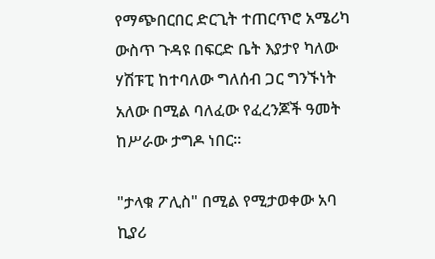የማጭበርበር ድርጊት ተጠርጥሮ አሜሪካ ውስጥ ጉዳዩ በፍርድ ቤት እያታየ ካለው ሃሽፑፒ ከተባለው ግለሰብ ጋር ግንኙነት አለው በሚል ባለፈው የፈረንጆች ዓመት ከሥራው ታግዶ ነበር።

"ታላቁ ፖሊስ" በሚል የሚታወቀው አባ ኪያሪ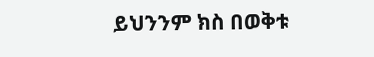ይህንንም ክስ በወቅቱ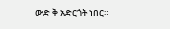ውድ ቅ አድርጎት ነበር።